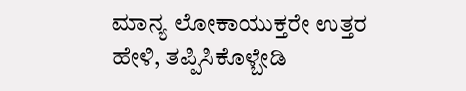ಮಾನ್ಯ ಲೋಕಾಯುಕ್ತರೇ ಉತ್ತರ ಹೇಳಿ, ತಪ್ಪಿಸಿಕೊಳ್ಬೇಡಿ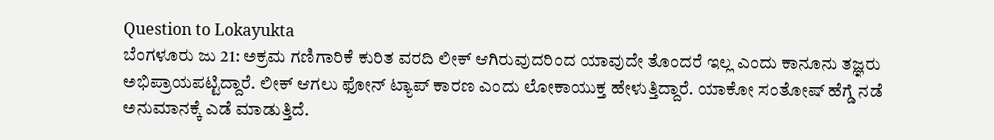Question to Lokayukta
ಬೆಂಗಳೂರು ಜು 21: ಅಕ್ರಮ ಗಣಿಗಾರಿಕೆ ಕುರಿತ ವರದಿ ಲೀಕ್ ಆಗಿರುವುದರಿಂದ ಯಾವುದೇ ತೊಂದರೆ ಇಲ್ಲ ಎಂದು ಕಾನೂನು ತಜ್ಞರು ಅಭಿಪ್ರಾಯಪಟ್ಟಿದ್ದಾರೆ. ಲೀಕ್ ಆಗಲು ಫೋನ್ ಟ್ಯಾಪ್ ಕಾರಣ ಎಂದು ಲೋಕಾಯುಕ್ತ ಹೇಳುತ್ತಿದ್ದಾರೆ. ಯಾಕೋ ಸಂತೋಷ್ ಹೆಗ್ಡೆ ನಡೆ ಅನುಮಾನಕ್ಕೆ ಎಡೆ ಮಾಡುತ್ತಿದೆ.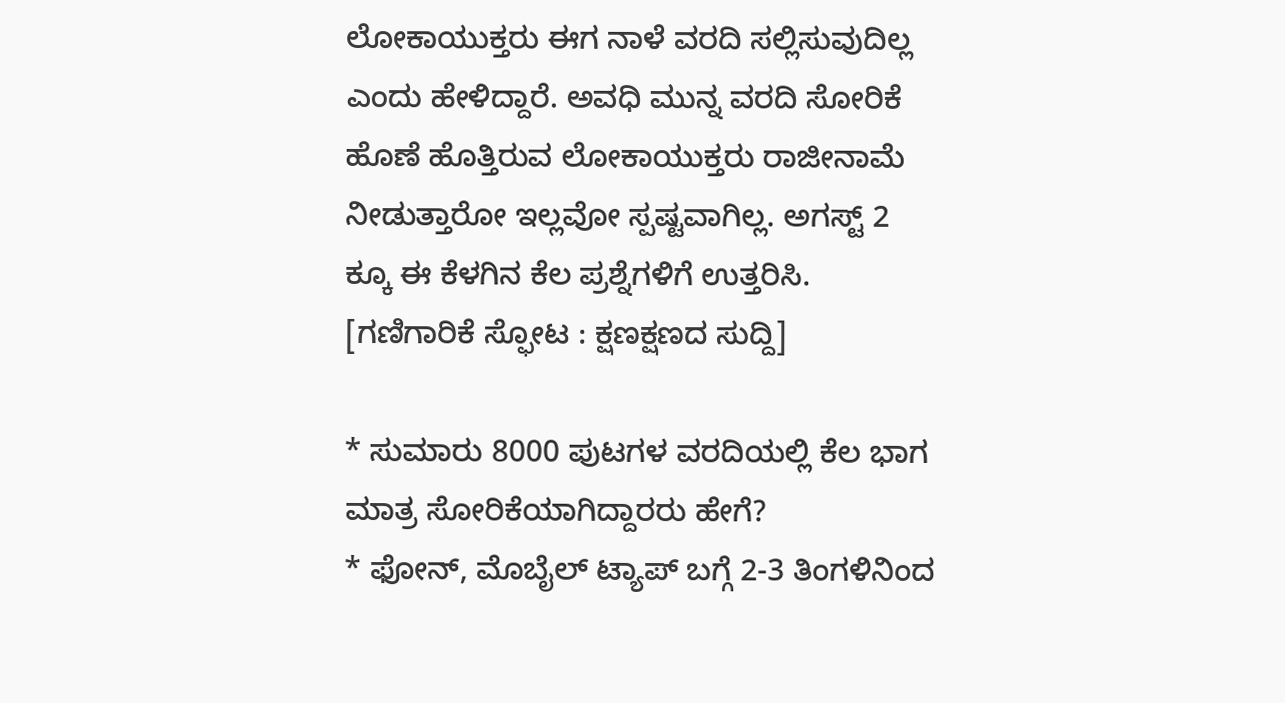ಲೋಕಾಯುಕ್ತರು ಈಗ ನಾಳೆ ವರದಿ ಸಲ್ಲಿಸುವುದಿಲ್ಲ ಎಂದು ಹೇಳಿದ್ದಾರೆ. ಅವಧಿ ಮುನ್ನ ವರದಿ ಸೋರಿಕೆ ಹೊಣೆ ಹೊತ್ತಿರುವ ಲೋಕಾಯುಕ್ತರು ರಾಜೀನಾಮೆ ನೀಡುತ್ತಾರೋ ಇಲ್ಲವೋ ಸ್ಪಷ್ಟವಾಗಿಲ್ಲ. ಅಗಸ್ಟ್ 2 ಕ್ಕೂ ಈ ಕೆಳಗಿನ ಕೆಲ ಪ್ರಶ್ನೆಗಳಿಗೆ ಉತ್ತರಿಸಿ. [ಗಣಿಗಾರಿಕೆ ಸ್ಫೋಟ : ಕ್ಷಣಕ್ಷಣದ ಸುದ್ದಿ]

* ಸುಮಾರು 8000 ಪುಟಗಳ ವರದಿಯಲ್ಲಿ ಕೆಲ ಭಾಗ ಮಾತ್ರ ಸೋರಿಕೆಯಾಗಿದ್ದಾರರು ಹೇಗೆ?
* ಫೋನ್, ಮೊಬೈಲ್ ಟ್ಯಾಪ್ ಬಗ್ಗೆ 2-3 ತಿಂಗಳಿನಿಂದ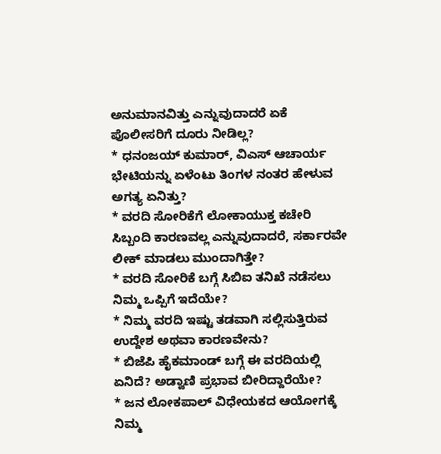ಅನುಮಾನವಿತ್ತು ಎನ್ನುವುದಾದರೆ ಏಕೆ ಪೊಲೀಸರಿಗೆ ದೂರು ನೀಡಿಲ್ಲ?
* ಧನಂಜಯ್ ಕುಮಾರ್, ವಿಎಸ್ ಆಚಾರ್ಯ ಭೇಟಿಯನ್ನು ಏಳೆಂಟು ತಿಂಗಳ ನಂತರ ಹೇಳುವ ಅಗತ್ಯ ಏನಿತ್ತು?
* ವರದಿ ಸೋರಿಕೆಗೆ ಲೋಕಾಯುಕ್ತ ಕಚೇರಿ ಸಿಬ್ಬಂದಿ ಕಾರಣವಲ್ಲ ಎನ್ನುವುದಾದರೆ, ಸರ್ಕಾರವೇ ಲೀಕ್ ಮಾಡಲು ಮುಂದಾಗಿತ್ತೇ?
* ವರದಿ ಸೋರಿಕೆ ಬಗ್ಗೆ ಸಿಬಿಐ ತನಿಖೆ ನಡೆಸಲು ನಿಮ್ಮ ಒಪ್ಪಿಗೆ ಇದೆಯೇ?
* ನಿಮ್ಮ ವರದಿ ಇಷ್ಟು ತಡವಾಗಿ ಸಲ್ಲಿಸುತ್ತಿರುವ ಉದ್ದೇಶ ಅಥವಾ ಕಾರಣವೇನು?
* ಬಿಜೆಪಿ ಹೈಕಮಾಂಡ್ ಬಗ್ಗೆ ಈ ವರದಿಯಲ್ಲಿ ಏನಿದೆ? ಅಡ್ವಾಣಿ ಪ್ರಭಾವ ಬೀರಿದ್ದಾರೆಯೇ?
* ಜನ ಲೋಕಪಾಲ್ ವಿಧೇಯಕದ ಆಯೋಗಕ್ಕೆ ನಿಮ್ಮ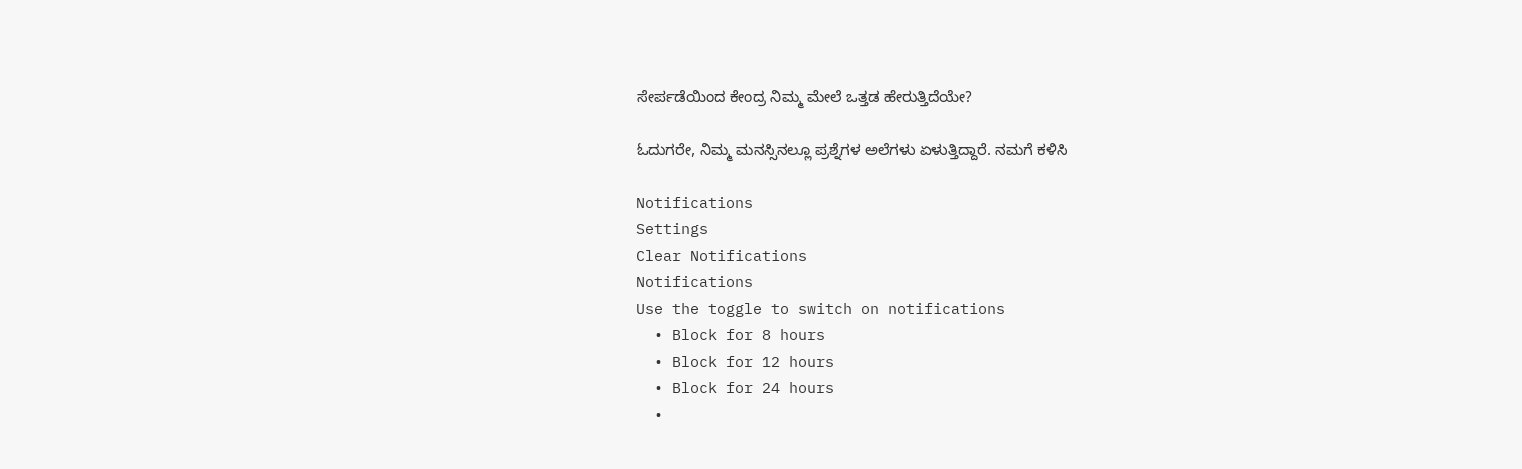ಸೇರ್ಪಡೆಯಿಂದ ಕೇಂದ್ರ ನಿಮ್ಮ ಮೇಲೆ ಒತ್ತಡ ಹೇರುತ್ತಿದೆಯೇ?

ಓದುಗರೇ, ನಿಮ್ಮ ಮನಸ್ಸಿನಲ್ಲೂ ಪ್ರಶ್ನೆಗಳ ಅಲೆಗಳು ಏಳುತ್ತಿದ್ದಾರೆ. ನಮಗೆ ಕಳಿಸಿ

Notifications
Settings
Clear Notifications
Notifications
Use the toggle to switch on notifications
  • Block for 8 hours
  • Block for 12 hours
  • Block for 24 hours
  •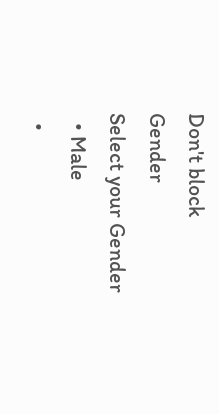Don't block
Gender
Select your Gender
  • Male
  •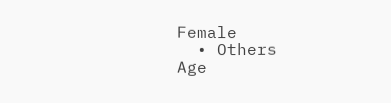Female
  • Others
Age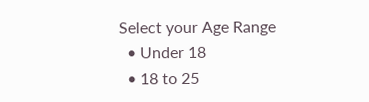Select your Age Range
  • Under 18
  • 18 to 25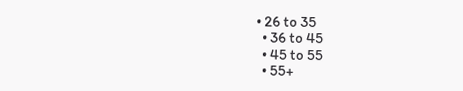• 26 to 35
  • 36 to 45
  • 45 to 55
  • 55+